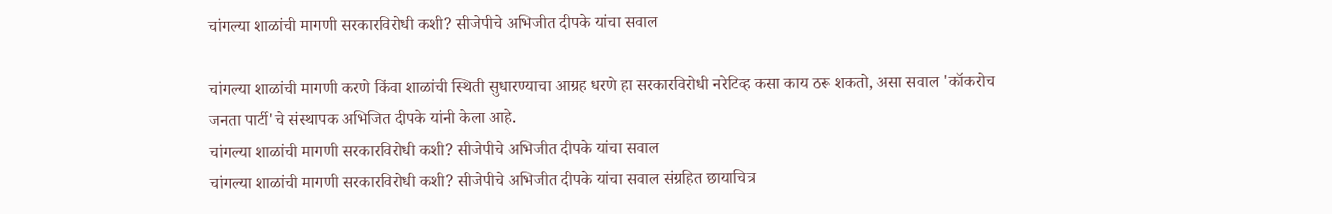चांगल्या शाळांची मागणी सरकारविरोधी कशी? सीजेपीचे अभिजीत दीपके यांचा सवाल

चांगल्या शाळांची मागणी करणे किंवा शाळांची स्थिती सुधारण्याचा आग्रह धरणे हा सरकारविरोधी नरेटिव्ह कसा काय ठरू शकतो, असा सवाल 'कॉकरोच जनता पार्टी'चे संस्थापक अभिजित दीपके यांनी केला आहे.
चांगल्या शाळांची मागणी सरकारविरोधी कशी? सीजेपीचे अभिजीत दीपके यांचा सवाल
चांगल्या शाळांची मागणी सरकारविरोधी कशी? सीजेपीचे अभिजीत दीपके यांचा सवाल संग्रहित छायाचित्र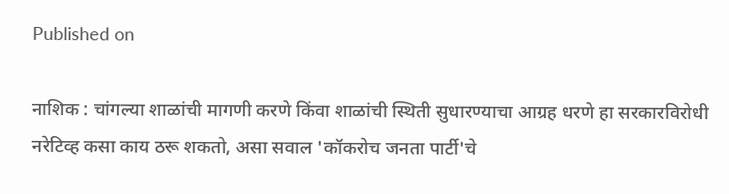Published on

नाशिक : चांगल्या शाळांची मागणी करणे किंवा शाळांची स्थिती सुधारण्याचा आग्रह धरणे हा सरकारविरोधी नरेटिव्ह कसा काय ठरू शकतो, असा सवाल 'कॉकरोच जनता पार्टी'चे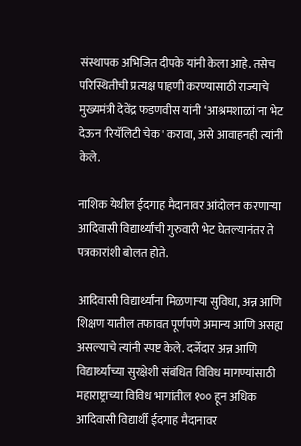संस्थापक अभिजित दीपके यांनी केला आहे. तसेच परिस्थितीची प्रत्यक्ष पाहणी करण्यासाठी राज्याचे मुख्यमंत्री देवेंद्र फडणवीस यांनी ‘आश्रमशाळां'ना भेट देऊन 'रियॅलिटी चेक' करावा, असे आवाहनही त्यांनी केले.

नाशिक येथील ईदगाह मैदानावर आंदोलन करणाऱ्या आदिवासी विद्यार्थ्यांची गुरुवारी भेट घेतल्यानंतर ते पत्रकारांशी बोलत होते.

आदिवासी विद्यार्थ्यांना मिळणाऱ्या सुविधा, अन्न आणि शिक्षण यातील तफावत पूर्णपणे अमान्य आणि असह्य असल्याचे त्यांनी स्पष्ट केले. दर्जेदार अन्न आणि विद्यार्थ्यांच्या सुरक्षेशी संबंधित विविध मागण्यांसाठी महाराष्ट्राच्या विविध भागांतील १०० हून अधिक आदिवासी विद्यार्थी ईदगाह मैदानावर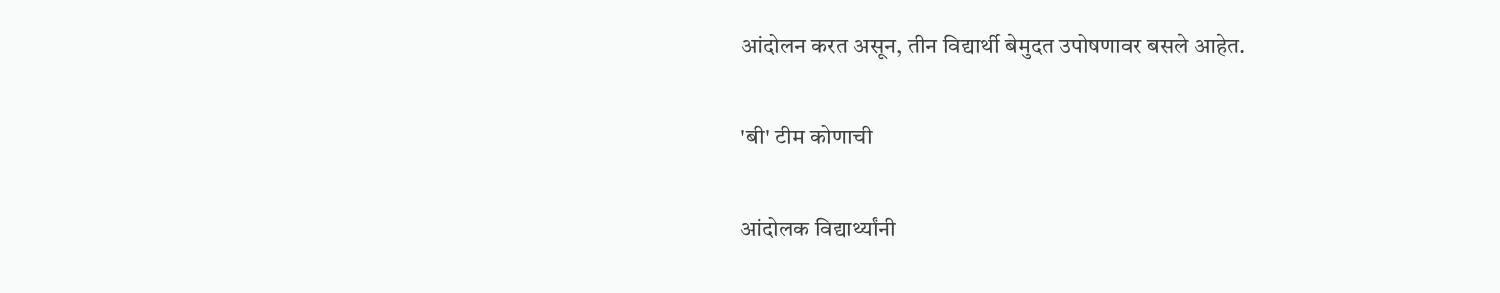आंदोलन करत असून, तीन विद्यार्थी बेमुदत उपोषणावर बसले आहेत.

'बी' टीम कोणाची

आंदोलक विद्यार्थ्यांनी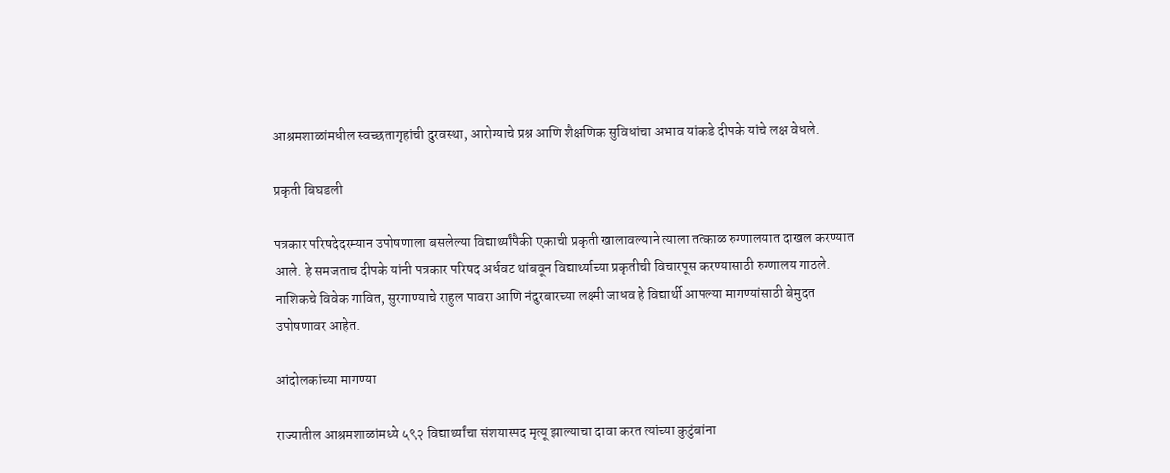आश्रमशाळांमधील स्वच्छतागृहांची दुरवस्था, आरोग्याचे प्रश्न आणि शैक्षणिक सुविधांचा अभाव यांकडे दीपके यांचे लक्ष वेधले.

प्रकृती बिघडली

पत्रकार परिषदेदरम्यान उपोषणाला बसलेल्या विद्यार्थ्यांपैकी एकाची प्रकृती खालावल्याने त्याला तत्काळ रुग्णालयात दाखल करण्यात आले. हे समजताच दीपके यांनी पत्रकार परिषद अर्धवट थांबवून विद्यार्थ्याच्या प्रकृतीची विचारपूस करण्यासाठी रुग्णालय गाठले. नाशिकचे विवेक गावित, सुरगाण्याचे राहुल पावरा आणि नंदुरबारच्या लक्ष्मी जाधव हे विद्यार्थी आपल्या मागण्यांसाठी बेमुदत उपोषणावर आहेत.

आंदोलकांच्या मागण्या

राज्यातील आश्रमशाळांमध्ये ५९२ विद्यार्थ्यांचा संशयास्पद मृत्यू झाल्याचा दावा करत त्यांच्या कुटुंबांना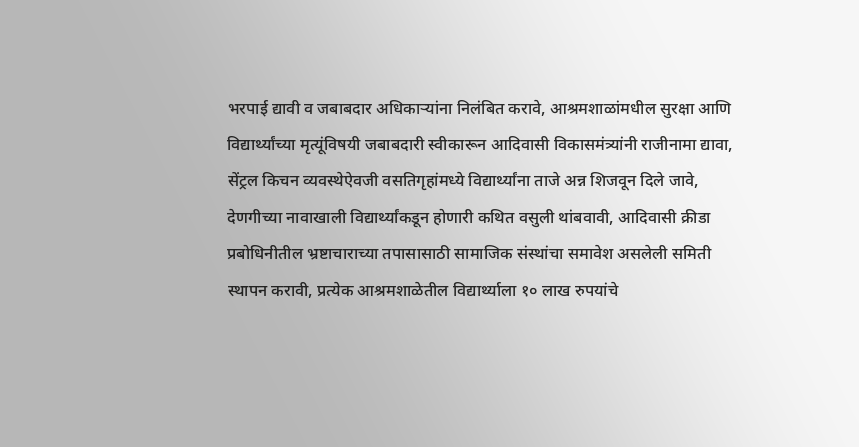भरपाई द्यावी व जबाबदार अधिकाऱ्यांना निलंबित करावे, आश्रमशाळांमधील सुरक्षा आणि विद्यार्थ्यांच्या मृत्यूंविषयी जबाबदारी स्वीकारून आदिवासी विकासमंत्र्यांनी राजीनामा द्यावा, सेंट्रल किचन व्यवस्थेऐवजी वसतिगृहांमध्ये विद्यार्थ्यांना ताजे अन्न शिजवून दिले जावे, देणगीच्या नावाखाली विद्यार्थ्यांकडून होणारी कथित वसुली थांबवावी, आदिवासी क्रीडा प्रबोधिनीतील भ्रष्टाचाराच्या तपासासाठी सामाजिक संस्थांचा समावेश असलेली समिती स्थापन करावी, प्रत्येक आश्रमशाळेतील विद्यार्थ्याला १० लाख रुपयांचे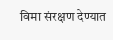विमा संरक्षण देण्यात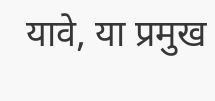यावे, या प्रमुख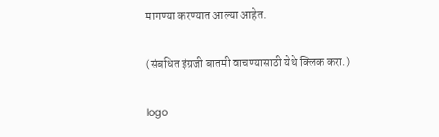मागण्या करण्यात आल्या आहेत.

(संबधित इंग्रजी बातमी वाचण्यासाठी येथे क्लिक करा.)

logo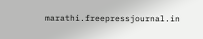marathi.freepressjournal.in